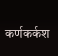कर्णकर्कश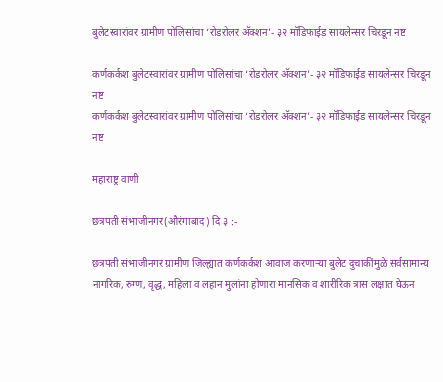बुलेटस्वारांवर ग्रामीण पोलिसांचा ‘रोडरोलर अ‍ॅक्शन’- ३२ मॉडिफाईड सायलेन्सर चिरडून नष्ट

कर्णकर्कश बुलेटस्वारांवर ग्रामीण पोलिसांचा ‘रोडरोलर अ‍ॅक्शन’- ३२ मॉडिफाईड सायलेन्सर चिरडून नष्ट
कर्णकर्कश बुलेटस्वारांवर ग्रामीण पोलिसांचा ‘रोडरोलर अ‍ॅक्शन’- ३२ मॉडिफाईड सायलेन्सर चिरडून नष्ट

महाराष्ट्र वाणी

छत्रपती संभाजीनगर(औरंगाबाद) दि ३ :-

छत्रपती संभाजीनगर ग्रामीण जिल्ह्यात कर्णकर्कश आवाज करणाऱ्या बुलेट दुचाकींमुळे सर्वसामान्य नागरिक, रुग्ण, वृद्ध, महिला व लहान मुलांना होणारा मानसिक व शारीरिक त्रास लक्षात घेऊन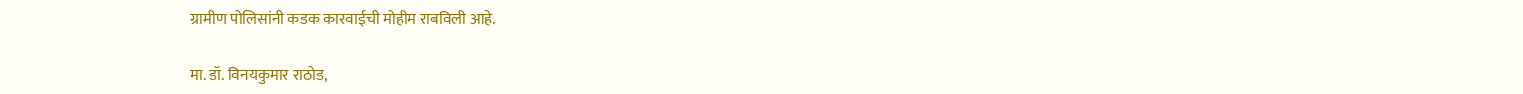ग्रामीण पोलिसांनी कडक कारवाईची मोहीम राबविली आहे.

मा. डॉ. विनयकुमार राठोड,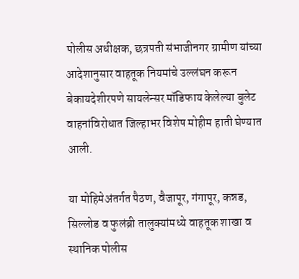पोलीस अधीक्षक, छत्रपती संभाजीनगर ग्रामीण यांच्या आदेशानुसार वाहतूक नियमांचे उल्लंघन करून बेकायदेशीरपणे सायलेन्सर मॉडिफाय केलेल्या बुलेट वाहनांविरोधात जिल्हाभर विशेष मोहीम हाती घेण्यात आली.

या मोहिमेअंतर्गत पैठण, वैजापूर, गंगापूर, कन्नड, सिल्लोड व फुलंब्री तालुक्यांमध्ये वाहतूक शाखा व स्थानिक पोलीस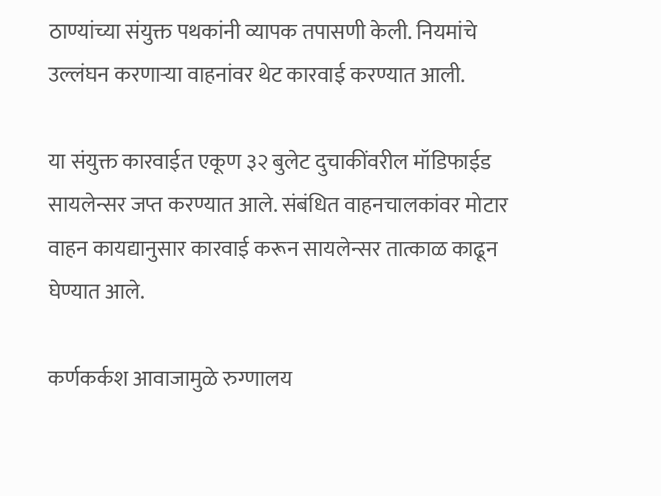ठाण्यांच्या संयुक्त पथकांनी व्यापक तपासणी केली. नियमांचे उल्लंघन करणाऱ्या वाहनांवर थेट कारवाई करण्यात आली.

या संयुक्त कारवाईत एकूण ३२ बुलेट दुचाकींवरील मॉडिफाईड सायलेन्सर जप्त करण्यात आले. संबंधित वाहनचालकांवर मोटार वाहन कायद्यानुसार कारवाई करून सायलेन्सर तात्काळ काढून घेण्यात आले.

कर्णकर्कश आवाजामुळे रुग्णालय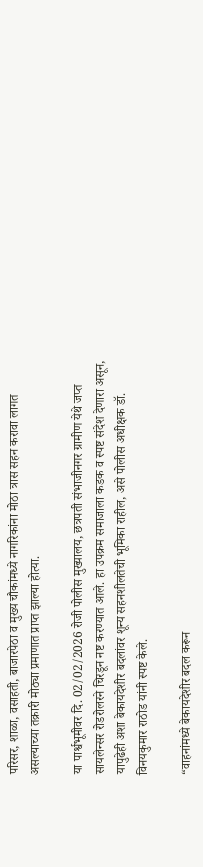परिसर, शाळा, वसाहती, बाजारपेठा व मुख्य चौकांमध्ये नागरिकांना मोठा त्रास सहन करावा लागत असल्याच्या तक्रारी मोठ्या प्रमाणात प्राप्त झाल्या होत्या.

या पार्श्वभूमीवर दि. 02/02/2026 रोजी पोलीस मुख्यालय, छत्रपती संभाजीनगर ग्रामीण येथे जप्त सायलेन्सर रोडरोलरने चिरडून नष्ट करण्यात आले. हा उपक्रम समाजाला कडक व स्पष्ट संदेश देणारा असून, यापुढेही अशा बेकायदेशीर बदलांवर शून्य सहनशीलतेची भूमिका राहील, असे पोलीस अधीक्षक डॉ. विनयकुमार राठोड यांनी स्पष्ट केले.

“वाहनांमध्ये बेकायदेशीर बदल करून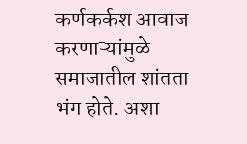कर्णकर्कश आवाज करणाऱ्यांमुळे समाजातील शांतता भंग होते. अशा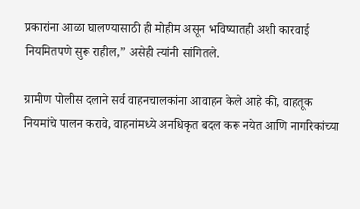प्रकारांना आळा घालण्यासाठी ही मोहीम असून भविष्यातही अशी कारवाई नियमितपणे सुरू राहील,” असेही त्यांनी सांगितले.

ग्रामीण पोलीस दलाने सर्व वाहनचालकांना आवाहन केले आहे की, वाहतूक नियमांचे पालन करावे, वाहनांमध्ये अनधिकृत बदल करू नयेत आणि नागरिकांच्या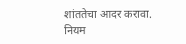शांततेचा आदर करावा. नियम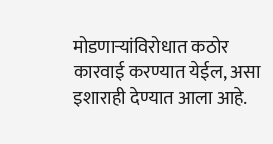मोडणाऱ्यांविरोधात कठोर कारवाई करण्यात येईल, असा इशाराही देण्यात आला आहे.